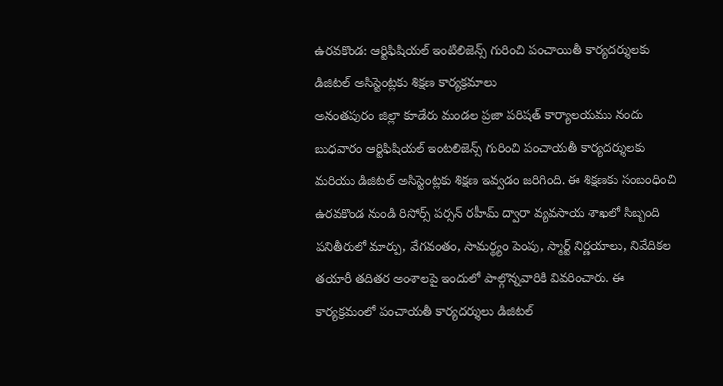ఉరవకొండ: ఆర్టిఫిషియల్ ఇంటిలిజెన్స్ గురించి పంచాయితీ కార్యదర్శులకు డిజిటల్ అసిస్టెంట్లకు శిక్షణ కార్యక్రమాలు
అనంతపురం జిల్లా కూడేరు మండల ప్రజా పరిషత్ కార్యాలయము నందు బుధవారం ఆర్టిఫిషియల్ ఇంటలిజెన్స్ గురించి పంచాయతీ కార్యదర్శులకు మరియు డిజిటల్ అసిస్టెంట్లకు శిక్షణ ఇవ్వడం జరిగింది. ఈ శిక్షణకు సంబంధించి ఉరవకొండ నుండి రిసోర్స్ పర్సన్ రహీమ్ ద్వారా వ్యవసాయ శాఖలో సిబ్బంది పనితీరులో మార్పు, వేగవంతం, సామర్థ్యం పెంపు, స్మార్ట్ నిర్ణయాలు, నివేదికల తయారీ తదితర అంశాలపై ఇందులో పాల్గొన్నవారికి వివరించారు. ఈ కార్యక్రమంలో పంచాయతీ కార్యదర్శులు డిజిటల్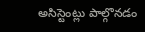అసిస్టెంట్లు పాల్గొనడం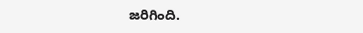జరిగింది.